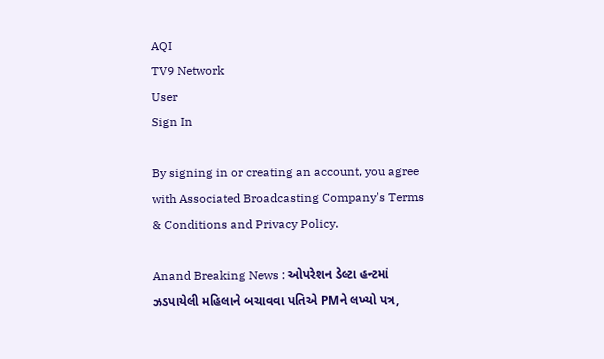AQI
TV9 Network
User
Sign In

By signing in or creating an account, you agree with Associated Broadcasting Company's Terms & Conditions and Privacy Policy.

Anand Breaking News : ઓપરેશન ડેલ્ટા હન્ટમાં ઝડપાયેલી મહિલાને બચાવવા પતિએ PMને લખ્યો પત્ર,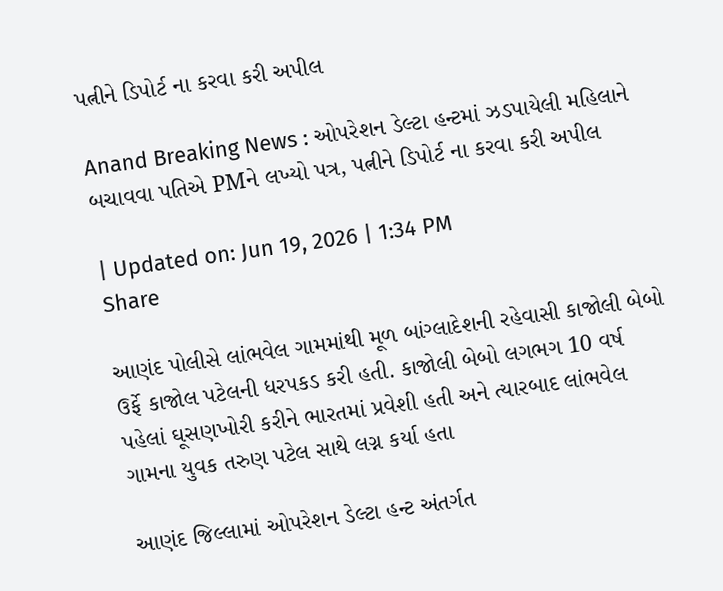પત્નીને ડિપોર્ટ ના કરવા કરી અપીલ

Anand Breaking News : ઓપરેશન ડેલ્ટા હન્ટમાં ઝડપાયેલી મહિલાને બચાવવા પતિએ PMને લખ્યો પત્ર, પત્નીને ડિપોર્ટ ના કરવા કરી અપીલ

| Updated on: Jun 19, 2026 | 1:34 PM
Share

આણંદ પોલીસે લાંભવેલ ગામમાંથી મૂળ બાંગ્લાદેશની રહેવાસી કાજોલી બેબો ઉર્ફે કાજોલ પટેલની ધરપકડ કરી હતી. કાજોલી બેબો લગભગ 10 વર્ષ પહેલાં ઘૂસણખોરી કરીને ભારતમાં પ્રવેશી હતી અને ત્યારબાદ લાંભવેલ ગામના યુવક તરુણ પટેલ સાથે લગ્ન કર્યા હતા

આણંદ જિલ્લામાં ઓપરેશન ડેલ્ટા હન્ટ અંતર્ગત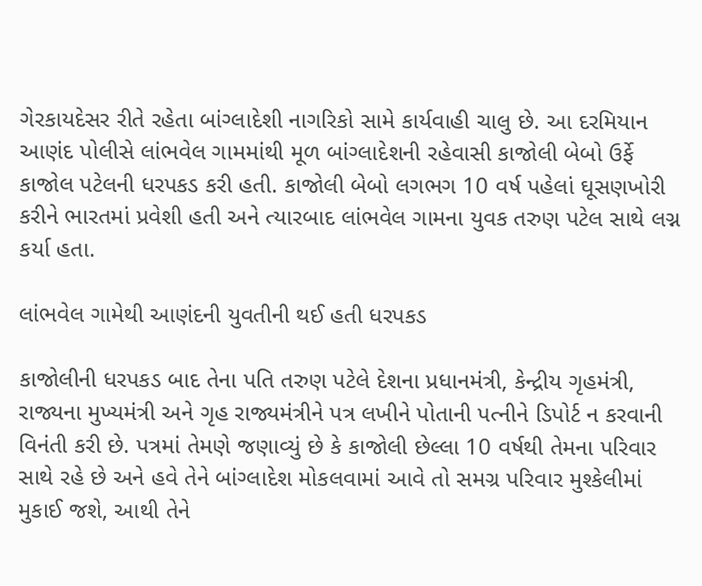ગેરકાયદેસર રીતે રહેતા બાંગ્લાદેશી નાગરિકો સામે કાર્યવાહી ચાલુ છે. આ દરમિયાન આણંદ પોલીસે લાંભવેલ ગામમાંથી મૂળ બાંગ્લાદેશની રહેવાસી કાજોલી બેબો ઉર્ફે કાજોલ પટેલની ધરપકડ કરી હતી. કાજોલી બેબો લગભગ 10 વર્ષ પહેલાં ઘૂસણખોરી કરીને ભારતમાં પ્રવેશી હતી અને ત્યારબાદ લાંભવેલ ગામના યુવક તરુણ પટેલ સાથે લગ્ન કર્યા હતા.

લાંભવેલ ગામેથી આણંદની યુવતીની થઈ હતી ધરપકડ

કાજોલીની ધરપકડ બાદ તેના પતિ તરુણ પટેલે દેશના પ્રધાનમંત્રી, કેન્દ્રીય ગૃહમંત્રી, રાજ્યના મુખ્યમંત્રી અને ગૃહ રાજ્યમંત્રીને પત્ર લખીને પોતાની પત્નીને ડિપોર્ટ ન કરવાની વિનંતી કરી છે. પત્રમાં તેમણે જણાવ્યું છે કે કાજોલી છેલ્લા 10 વર્ષથી તેમના પરિવાર સાથે રહે છે અને હવે તેને બાંગ્લાદેશ મોકલવામાં આવે તો સમગ્ર પરિવાર મુશ્કેલીમાં મુકાઈ જશે, આથી તેને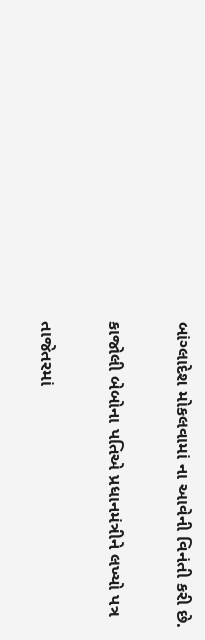બાંગ્લાદેશ મોકલવામાં ના આવેની વિનંતી કરી છે.

કાજોલી બેબોના પતિએ પ્રધાનમંત્રીને લખ્યો પત્ર

તાજેતરમાં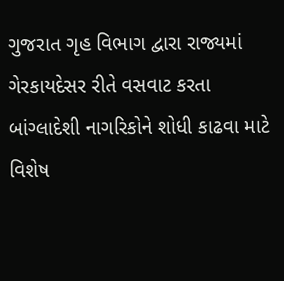ગુજરાત ગૃહ વિભાગ દ્વારા રાજ્યમાં ગેરકાયદેસર રીતે વસવાટ કરતા બાંગ્લાદેશી નાગરિકોને શોધી કાઢવા માટે વિશેષ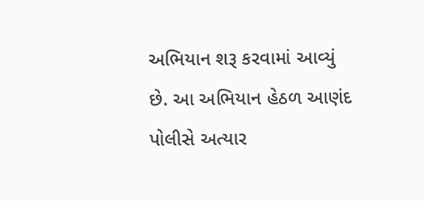અભિયાન શરૂ કરવામાં આવ્યું છે. આ અભિયાન હેઠળ આણંદ પોલીસે અત્યાર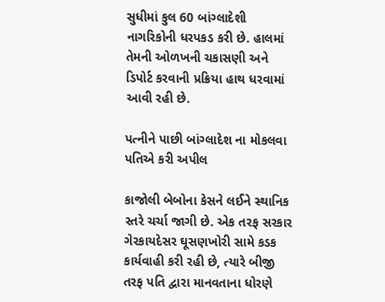સુધીમાં કુલ 60 બાંગ્લાદેશી નાગરિકોની ધરપકડ કરી છે. હાલમાં તેમની ઓળખની ચકાસણી અને ડિપોર્ટ કરવાની પ્રક્રિયા હાથ ધરવામાં આવી રહી છે.

પત્નીને પાછી બાંગ્લાદેશ ના મોકલવા પતિએ કરી અપીલ

કાજોલી બેબોના કેસને લઈને સ્થાનિક સ્તરે ચર્ચા જાગી છે. એક તરફ સરકાર ગેરકાયદેસર ઘૂસણખોરી સામે કડક કાર્યવાહી કરી રહી છે, ત્યારે બીજી તરફ પતિ દ્વારા માનવતાના ધોરણે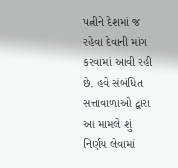પત્નીને દેશમાં જ રહેવા દેવાની માંગ કરવામાં આવી રહી છે. હવે સંબંધિત સત્તાવાળાઓ દ્વારા આ મામલે શું નિર્ણય લેવામાં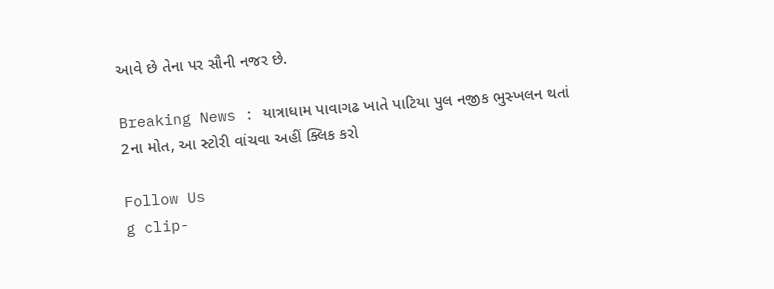આવે છે તેના પર સૌની નજર છે.

Breaking News : યાત્રાધામ પાવાગઢ ખાતે પાટિયા પુલ નજીક ભુસ્ખલન થતાં 2ના મોત, આ સ્ટોરી વાંચવા અહીં ક્લિક કરો

Follow Us
g clip-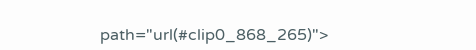path="url(#clip0_868_265)">